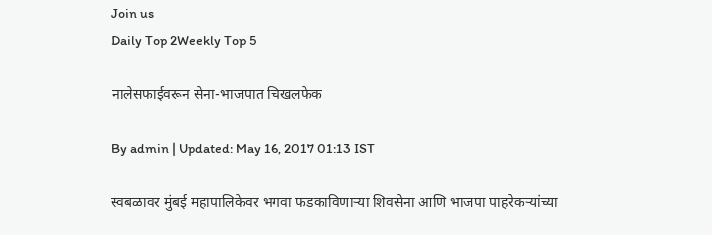Join us
Daily Top 2Weekly Top 5

नालेसफाईवरून सेना-भाजपात चिखलफेक

By admin | Updated: May 16, 2017 01:13 IST

स्वबळावर मुंबई महापालिकेवर भगवा फडकाविणाऱ्या शिवसेना आणि भाजपा पाहरेकऱ्यांच्या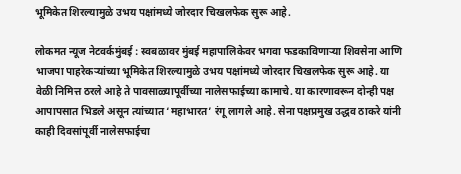भूमिकेत शिरल्यामुळे उभय पक्षांमध्ये जोरदार चिखलफेक सुरू आहे.

लोकमत न्यूज नेटवर्कमुंबई : स्वबळावर मुंबई महापालिकेवर भगवा फडकाविणाऱ्या शिवसेना आणि भाजपा पाहरेकऱ्यांच्या भूमिकेत शिरल्यामुळे उभय पक्षांमध्ये जोरदार चिखलफेक सुरू आहे. या वेळी निमित्त ठरले आहे ते पावसाळ्यापूर्वीच्या नालेसफाईच्या कामाचे. या कारणावरून दोन्ही पक्ष आपापसात भिडले असून त्यांच्यात ‘महाभारत’ रंगू लागले आहे. सेना पक्षप्रमुख उद्धव ठाकरे यांनी काही दिवसांपूर्वी नालेसफाईचा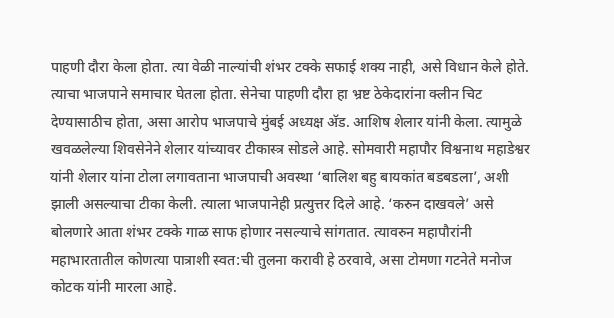पाहणी दौरा केला होता. त्या वेळी नाल्यांची शंभर टक्के सफाई शक्य नाही, असे विधान केले होते. त्याचा भाजपाने समाचार घेतला होता. सेनेचा पाहणी दौरा हा भ्रष्ट ठेकेदारांना क्लीन चिट देण्यासाठीच होता, असा आरोप भाजपाचे मुंबई अध्यक्ष अ‍ॅड. आशिष शेलार यांनी केला. त्यामुळे खवळलेल्या शिवसेनेने शेलार यांच्यावर टीकास्त्र सोडले आहे. सोमवारी महापौर विश्वनाथ महाडेश्वर यांनी शेलार यांना टोला लगावताना भाजपाची अवस्था ‘बालिश बहु बायकांत बडबडला’, अशी झाली असल्याचा टीका केली. त्याला भाजपानेही प्रत्युत्तर दिले आहे. ‘करुन दाखवले’ असे बोलणारे आता शंभर टक्के गाळ साफ होणार नसल्याचे सांगतात. त्यावरुन महापौरांनी महाभारतातील कोणत्या पात्राशी स्वत:ची तुलना करावी हे ठरवावे, असा टोमणा गटनेते मनोज कोटक यांनी मारला आहे.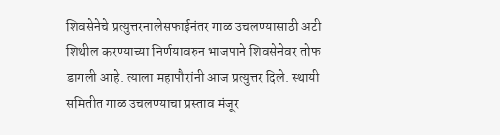शिवसेनेचे प्रत्युत्तरनालेसफाईनंतर गाळ उचलण्यासाठी अटी शिथील करण्याच्या निर्णयावरुन भाजपाने शिवसेनेवर तोफ डागली आहे. त्याला महापौरांनी आज प्रत्युत्तर दिले. स्थायी समितीत गाळ उचलण्याचा प्रस्ताव मंजूर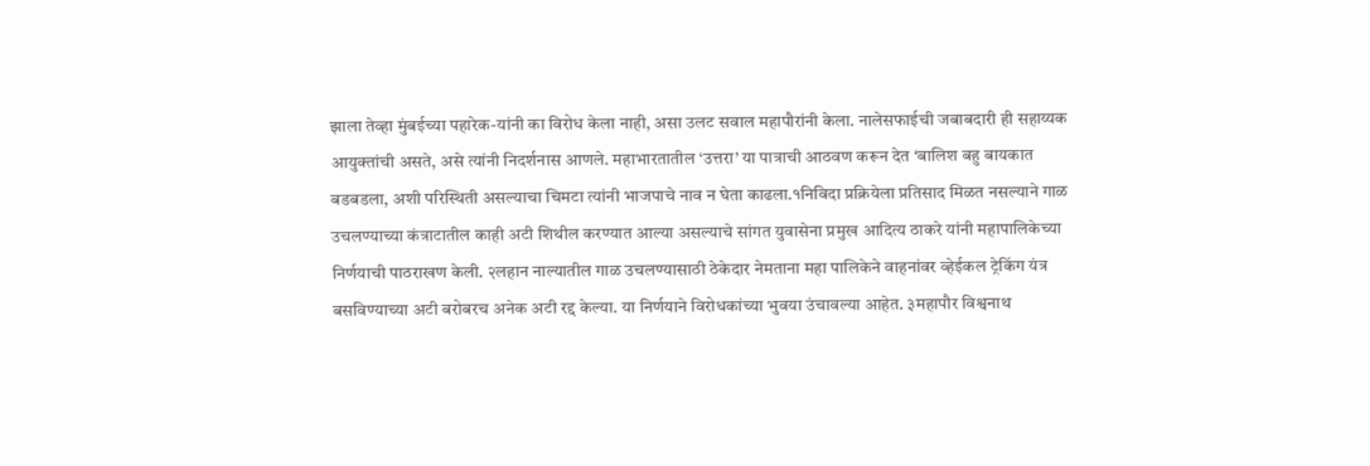झाला तेव्हा मुंबईच्या पहारेक-यांनी का विरोध केला नाही, असा उलट सवाल महापौरांनी केला. नालेसफाईची जबाबदारी ही सहाय्यक आयुक्तांची असते, असे त्यांनी निदर्शनास आणले. महाभारतातील ‘उत्तरा’ या पात्राची आठवण करून देत ‘बालिश बहु बायकात बडबडला, अशी परिस्थिती असल्याचा चिमटा त्यांनी भाजपाचे नाव न घेता काढला.१निविदा प्रक्रियेला प्रतिसाद मिळत नसल्याने गाळ उचलण्याच्या कंत्राटातील काही अटी शिथील करण्यात आल्या असल्याचे सांगत युवासेना प्रमुख आदित्य ठाकरे यांनी महापालिकेच्या निर्णयाची पाठराखण केली. २लहान नाल्यातील गाळ उचलण्यासाठी ठेकेदार नेमताना महा पालिकेने वाहनांवर व्हेईकल ट्रेकिंग यंत्र बसविण्याच्या अटी बरोबरच अनेक अटी रद्द केल्या. या निर्णयाने विरोधकांच्या भुवया उंचावल्या आहेत. ३महापौर विश्वनाथ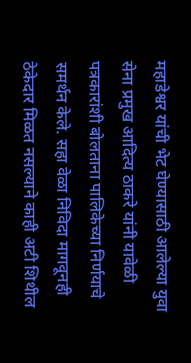महाडेश्वर यांची भेट घेण्यासाठी आलेल्या युवा सेना प्रमुख आदित्य ठाकरे यांनी यावेळी पत्रकारांशी बोलताना पालिकेच्या निर्णयाचे समर्थन केले. सहा वेळा निविदा मागवूनही ठेकेदार मिळत नसल्याने काही अटी शिथील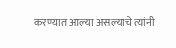करण्यात आल्या असल्याचे त्यांनी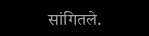सांगितले.